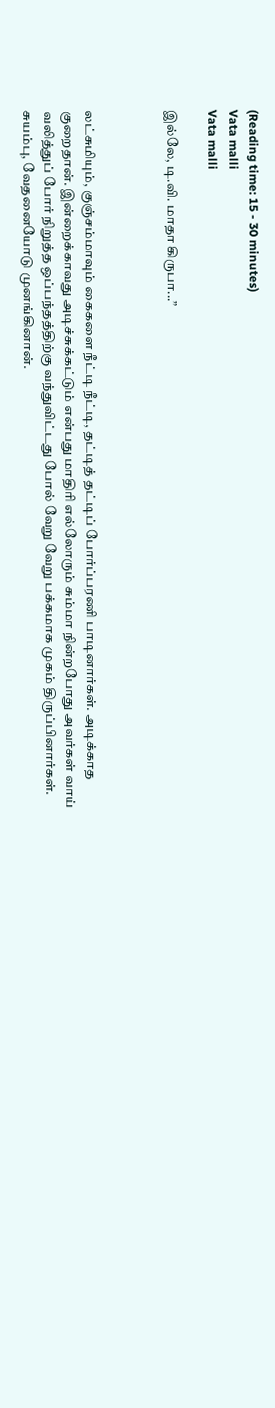(Reading time: 15 - 30 minutes)
Vata malli
Vata malli

இல்லே, டி.வி. மாதா கிருபா...”



லட்சுமியும், குஞ்சம்மாவும் கைகளை நீட்டி நீட்டி, தட்டித் தட்டிப் போர்ப்பரணி பாடினார்கள். அடிக்காத குறைதான். இன்றைக்காவது அடிச்சுக்கட்டும் என்பது மாதிரி எல்லோரும் சும்மா நின்றபோது அவர்கள் வாய் வலித்துப் போர் நிறுத்த ஒப்பந்தத்திற்கு வந்துவிட்டது போல் வேறு வேறு பக்கமாக முகம் திருப்பினார்கள். சுயம்பு, வேதனையோடு முனங்கினான்.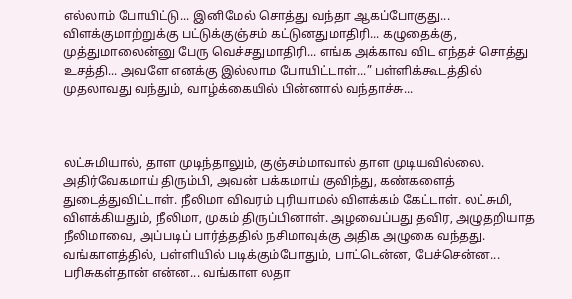எல்லாம் போயிட்டு... இனிமேல் சொத்து வந்தா ஆகப்போகுது... விளக்குமாற்றுக்கு பட்டுக்குஞ்சம் கட்டுனதுமாதிரி... கழுதைக்கு, முத்துமாலைன்னு பேரு வெச்சதுமாதிரி... எங்க அக்காவ விட எந்தச் சொத்து உசத்தி... அவளே எனக்கு இல்லாம போயிட்டாள்...” பள்ளிக்கூடத்தில் முதலாவது வந்தும், வாழ்க்கையில் பின்னால் வந்தாச்சு...



லட்சுமியால், தாள முடிந்தாலும், குஞ்சம்மாவால் தாள முடியவில்லை. அதிர்வேகமாய் திரும்பி, அவன் பக்கமாய் குவிந்து, கண்களைத் துடைத்துவிட்டாள். நீலிமா விவரம் புரியாமல் விளக்கம் கேட்டாள். லட்சுமி, விளக்கியதும், நீலிமா, முகம் திருப்பினாள். அழவைப்பது தவிர, அழுதறியாத நீலிமாவை, அப்படிப் பார்த்ததில் நசிமாவுக்கு அதிக அழுகை வந்தது. வங்காளத்தில், பள்ளியில் படிக்கும்போதும், பாட்டென்ன, பேச்சென்ன... பரிசுகள்தான் என்ன... வங்காள லதா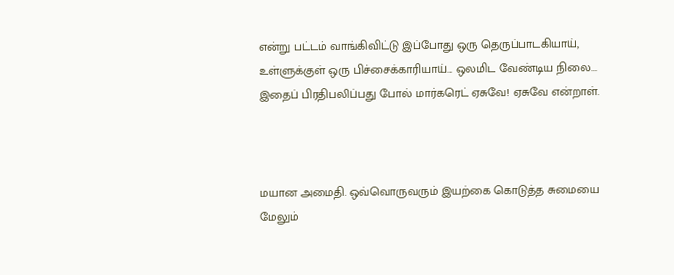என்று பட்டம் வாங்கிவிட்டு இப்போது ஒரு தெருப்பாடகியாய், உள்ளுக்குள் ஒரு பிச்சைக்காரியாய்... ஒலமிட வேண்டிய நிலை... இதைப் பிரதிபலிப்பது போல் மார்கரெட் ஏசுவே! ஏசுவே என்றாள்.



மயான அமைதி. ஒவ்வொருவரும் இயற்கை கொடுத்த சுமையை மேலும்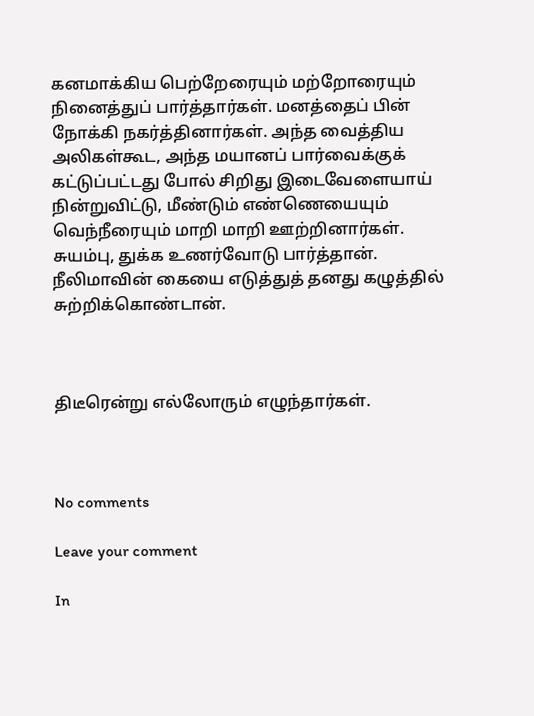கனமாக்கிய பெற்றேரையும் மற்றோரையும் நினைத்துப் பார்த்தார்கள். மனத்தைப் பின் நோக்கி நகர்த்தினார்கள். அந்த வைத்திய அலிகள்கூட, அந்த மயானப் பார்வைக்குக் கட்டுப்பட்டது போல் சிறிது இடைவேளையாய் நின்றுவிட்டு, மீண்டும் எண்ணெயையும் வெந்நீரையும் மாறி மாறி ஊற்றினார்கள். சுயம்பு, துக்க உணர்வோடு பார்த்தான். நீலிமாவின் கையை எடுத்துத் தனது கழுத்தில் சுற்றிக்கொண்டான்.



திடீரென்று எல்லோரும் எழுந்தார்கள்.



No comments

Leave your comment

In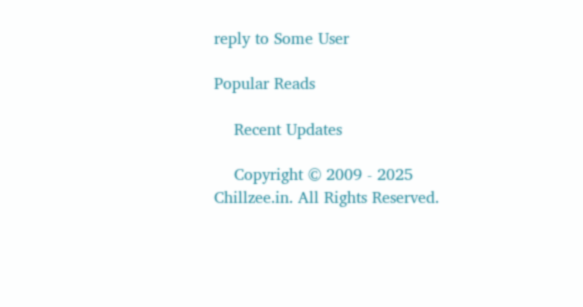reply to Some User

Popular Reads

    Recent Updates

    Copyright © 2009 - 2025 Chillzee.in. All Rights Reserved.